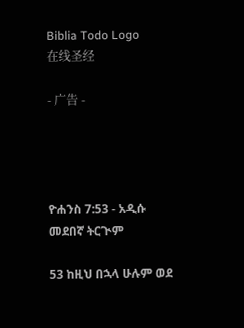Biblia Todo Logo
在线圣经

- 广告 -




ዮሐንስ 7:53 - አዲሱ መደበኛ ትርጒም

53 ከዚህ በኋላ ሁሉም ወደ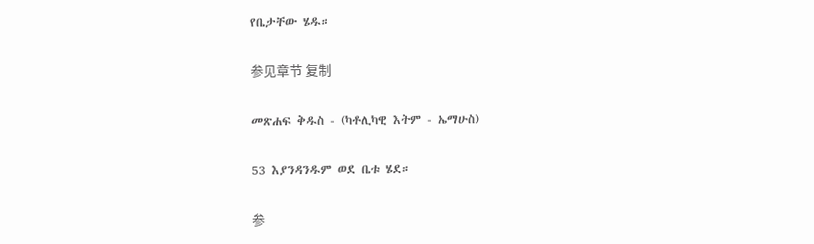የቤታቸው ሄዱ።

参见章节 复制

መጽሐፍ ቅዱስ - (ካቶሊካዊ እትም - ኤማሁስ)

53 እያንዳንዱም ወደ ቤቱ ሄደ።

参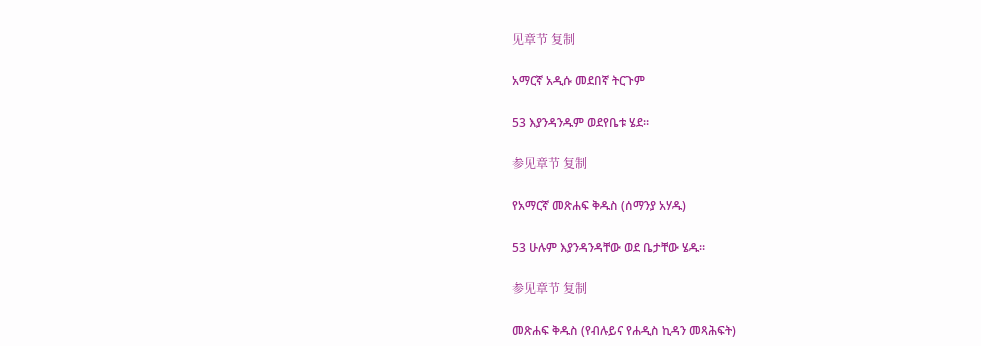见章节 复制

አማርኛ አዲሱ መደበኛ ትርጉም

53 እያንዳንዱም ወደየቤቱ ሄደ።

参见章节 复制

የአማርኛ መጽሐፍ ቅዱስ (ሰማንያ አሃዱ)

53 ሁሉም እያንዳንዳቸው ወደ ቤታቸው ሄዱ።

参见章节 复制

መጽሐፍ ቅዱስ (የብሉይና የሐዲስ ኪዳን መጻሕፍት)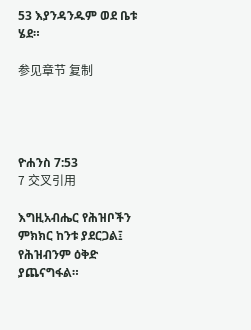53 እያንዳንዱም ወደ ቤቱ ሄደ።

参见章节 复制




ዮሐንስ 7:53
7 交叉引用

እግዚአብሔር የሕዝቦችን ምክክር ከንቱ ያደርጋል፤ የሕዝብንም ዕቅድ ያጨናግፋል።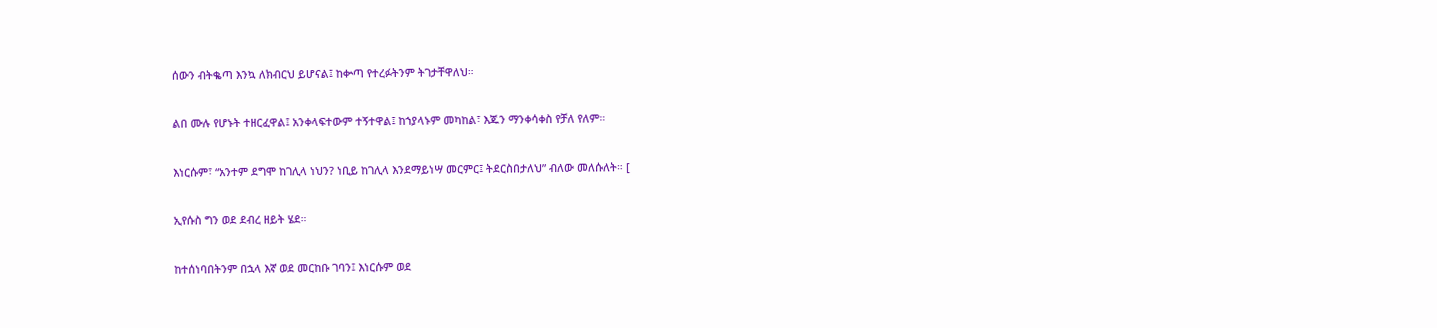ሰውን ብትቈጣ እንኳ ለክብርህ ይሆናል፤ ከቍጣ የተረፉትንም ትገታቸዋለህ።


ልበ ሙሉ የሆኑት ተዘርፈዋል፤ አንቀላፍተውም ተኝተዋል፤ ከኀያላኑም መካከል፣ እጁን ማንቀሳቀስ የቻለ የለም።


እነርሱም፣ “አንተም ደግሞ ከገሊላ ነህን? ነቢይ ከገሊላ እንደማይነሣ መርምር፤ ትደርስበታለህ” ብለው መለሱለት። [


ኢየሱስ ግን ወደ ደብረ ዘይት ሄደ።


ከተሰነባበትንም በኋላ እኛ ወደ መርከቡ ገባን፤ እነርሱም ወደ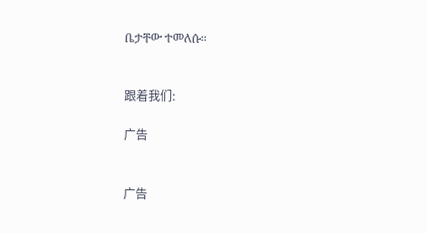ቤታቸው ተመለሱ።


跟着我们:

广告


广告